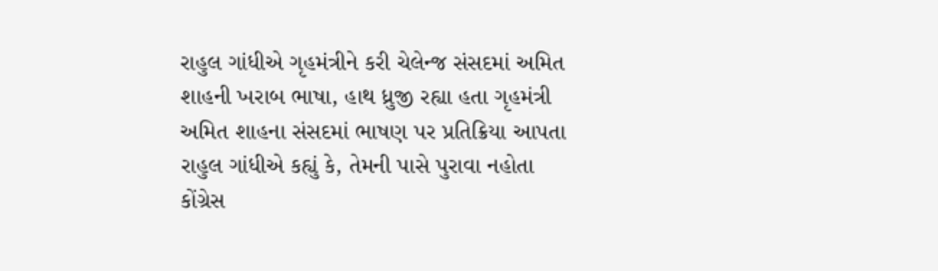રાહુલ ગાંધીએ ગૃહમંત્રીને કરી ચેલેન્જ સંસદમાં અમિત શાહની ખરાબ ભાષા, હાથ ધ્રુજી રહ્યા હતા ગૃહમંત્રી અમિત શાહના સંસદમાં ભાષણ પર પ્રતિક્રિયા આપતા રાહુલ ગાંધીએ કહ્યું કે, તેમની પાસે પુરાવા નહોતા
કોંગ્રેસ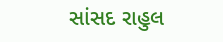સાંસદ રાહુલ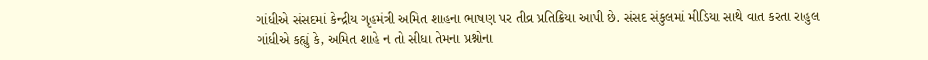ગાંધીએ સંસદમાં કેન્દ્રીય ગૃહમંત્રી અમિત શાહના ભાષણ પર તીવ્ર પ્રતિક્રિયા આપી છે. સંસદ સંકુલમાં મીડિયા સાથે વાત કરતા રાહુલ ગાંધીએ કહ્યું કે, અમિત શાહે ન તો સીધા તેમના પ્રશ્નોના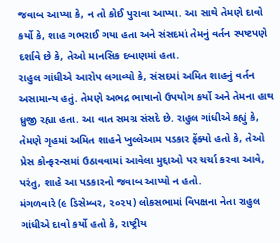જવાબ આપ્યા કે, ન તો કોઈ પુરાવા આપ્યા. આ સાથે તેમણે દાવો કર્યો કે, શાહ ગભરાઈ ગયા હતા અને સંસદમાં તેમનું વર્તન સ્પષ્ટપણે દર્શાવે છે કે, તેઓ માનસિક દબાણમાં હતા.
રાહુલ ગાંધીએ આરોપ લગાવ્યો કે, સંસદમાં અમિત શાહનું વર્તન અસામાન્ય હતું. તેમણે અભદ્ર ભાષાનો ઉપયોગ કર્યો અને તેમના હાથ ધ્રુજી રહ્યા હતા. આ વાત સમગ્ર સંસદે છે. રાહુલ ગાંધીએ કહ્યું કે, તેમણે ગૃહમાં અમિત શાહને ખુલ્લેઆમ પડકાર ફેંક્યો હતો કે, તેઓ પ્રેસ કોન્ફરન્સમાં ઉઠાવવામાં આવેલા મુદ્દાઓ પર ચર્ચા કરવા આવે, પરંતુ, શાહે આ પડકારનો જવાબ આપ્યો ન હતો.
મંગળવારે (૯ ડિસેમ્બર, ૨૦૨૫) લોકસભામાં વિપક્ષના નેતા રાહુલ ગાંધીએ દાવો કર્યો હતો કે, રાષ્ટ્રીય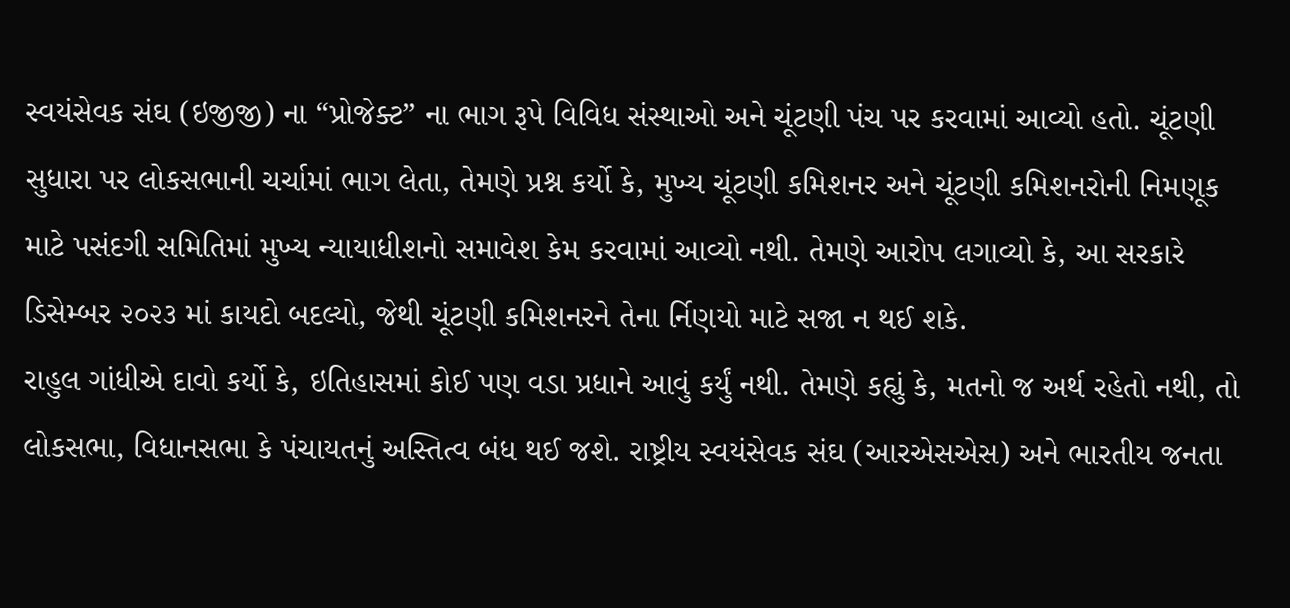સ્વયંસેવક સંઘ (ઇજીજી) ના “પ્રોજેક્ટ” ના ભાગ રૂપે વિવિધ સંસ્થાઓ અને ચૂંટણી પંચ પર કરવામાં આવ્યો હતો. ચૂંટણી સુધારા પર લોકસભાની ચર્ચામાં ભાગ લેતા, તેમણે પ્રશ્ન કર્યો કે, મુખ્ય ચૂંટણી કમિશનર અને ચૂંટણી કમિશનરોની નિમણૂક માટે પસંદગી સમિતિમાં મુખ્ય ન્યાયાધીશનો સમાવેશ કેમ કરવામાં આવ્યો નથી. તેમણે આરોપ લગાવ્યો કે, આ સરકારે ડિસેમ્બર ૨૦૨૩ માં કાયદો બદલ્યો, જેથી ચૂંટણી કમિશનરને તેના ર્નિણયો માટે સજા ન થઈ શકે.
રાહુલ ગાંધીએ દાવો કર્યો કે, ઇતિહાસમાં કોઈ પણ વડા પ્રધાને આવું કર્યું નથી. તેમણે કહ્યું કે, મતનો જ અર્થ રહેતો નથી, તો લોકસભા, વિધાનસભા કે પંચાયતનું અસ્તિત્વ બંધ થઈ જશે. રાષ્ટ્રીય સ્વયંસેવક સંઘ (આરએસએસ) અને ભારતીય જનતા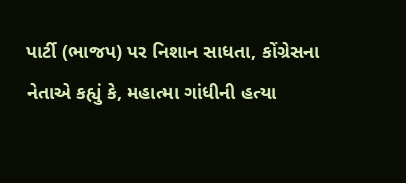પાર્ટી (ભાજપ) પર નિશાન સાધતા, કોંગ્રેસના નેતાએ કહ્યું કે, મહાત્મા ગાંધીની હત્યા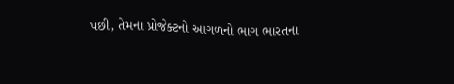પછી, તેમના પ્રોજેક્ટનો આગળનો ભાગ ભારતના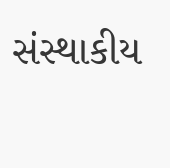સંસ્થાકીય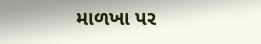માળખા પર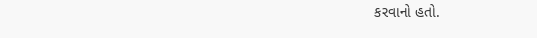કરવાનો હતો.